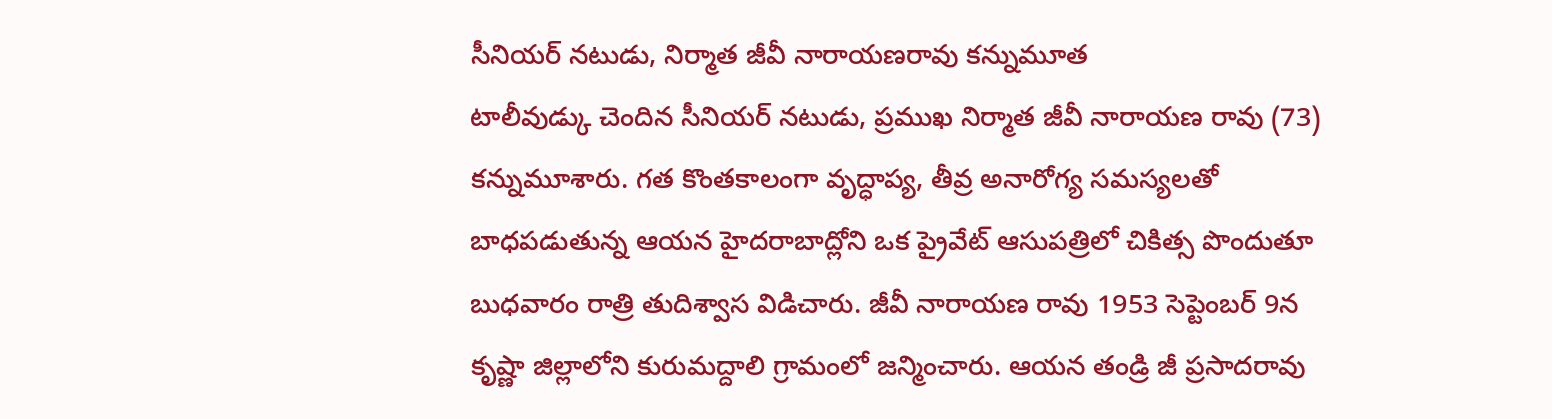సీనియర్ నటుడు, నిర్మాత జీవీ నారాయణరావు కన్నుమూత
టాలీవుడ్కు చెందిన సీనియర్ నటుడు, ప్రముఖ నిర్మాత జీవీ నారాయణ రావు (73) కన్నుమూశారు. గత కొంతకాలంగా వృద్ధాప్య, తీవ్ర అనారోగ్య సమస్యలతో బాధపడుతున్న ఆయన హైదరాబాద్లోని ఒక ప్రైవేట్ ఆసుపత్రిలో చికిత్స పొందుతూ బుధవారం రాత్రి తుదిశ్వాస విడిచారు. జీవీ నారాయణ రావు 1953 సెప్టెంబర్ 9న కృష్ణా జిల్లాలోని కురుమద్దాలి గ్రామంలో జన్మించారు. ఆయన తండ్రి జీ ప్రసాదరావు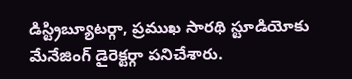డిస్ట్రిబ్యూటర్గా, ప్రముఖ సారథి స్టూడియోకు మేనేజింగ్ డైరెక్టర్గా పనిచేశారు.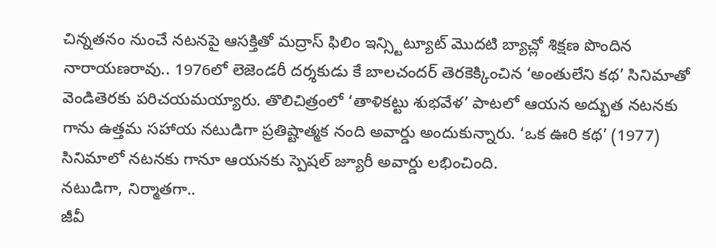చిన్నతనం నుంచే నటనపై ఆసక్తితో మద్రాస్ ఫిలిం ఇన్స్టిట్యూట్ మొదటి బ్యాచ్లో శిక్షణ పొందిన నారాయణరావు.. 1976లో లెజెండరీ దర్శకుడు కే బాలచందర్ తెరకెక్కించిన ‘అంతులేని కథ’ సినిమాతో వెండితెరకు పరిచయమయ్యారు. తొలిచిత్రంలో ‘తాళికట్టు శుభవేళ’ పాటలో ఆయన అద్భుత నటనకు గాను ఉత్తమ సహాయ నటుడిగా ప్రతిష్టాత్మక నంది అవార్డు అందుకున్నారు. ‘ఒక ఊరి కథ’ (1977) సినిమాలో నటనకు గానూ ఆయనకు స్పెషల్ జ్యూరీ అవార్డు లభించింది.
నటుడిగా, నిర్మాతగా..
జీవీ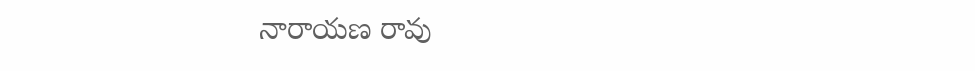నారాయణ రావు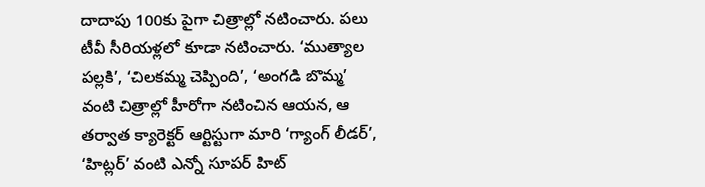దాదాపు 100కు పైగా చిత్రాల్లో నటించారు. పలు టీవీ సీరియళ్లలో కూడా నటించారు. ‘ముత్యాల పల్లకి’, ‘చిలకమ్మ చెప్పింది’, ‘అంగడి బొమ్మ’ వంటి చిత్రాల్లో హీరోగా నటించిన ఆయన, ఆ తర్వాత క్యారెక్టర్ ఆర్టిస్టుగా మారి ‘గ్యాంగ్ లీడర్’, ‘హిట్లర్’ వంటి ఎన్నో సూపర్ హిట్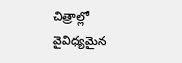చిత్రాల్లో వైవిధ్యమైన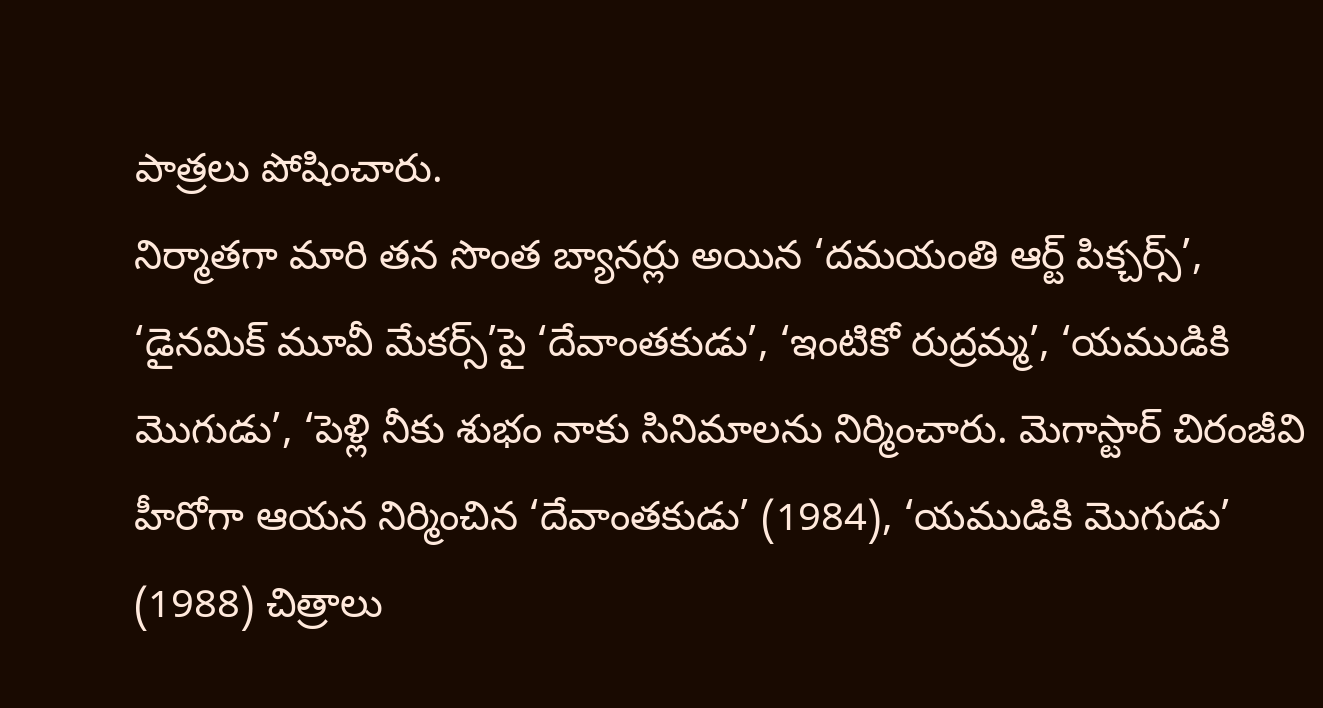పాత్రలు పోషించారు.
నిర్మాతగా మారి తన సొంత బ్యానర్లు అయిన ‘దమయంతి ఆర్ట్ పిక్చర్స్’, ‘డైనమిక్ మూవీ మేకర్స్’పై ‘దేవాంతకుడు’, ‘ఇంటికో రుద్రమ్మ’, ‘యముడికి మొగుడు’, ‘పెళ్లి నీకు శుభం నాకు సినిమాలను నిర్మించారు. మెగాస్టార్ చిరంజీవి హీరోగా ఆయన నిర్మించిన ‘దేవాంతకుడు’ (1984), ‘యముడికి మొగుడు’ (1988) చిత్రాలు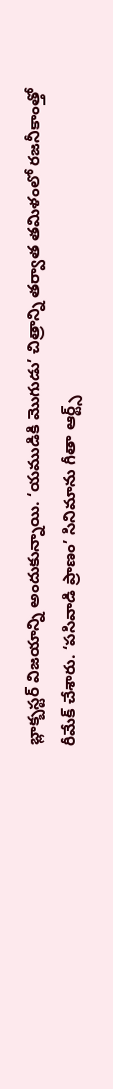బ్లాక్బస్టర్ విజయాన్ని అందుకున్నాయి. ‘యముడికి మొగుడు’ చిత్రాన్ని తర్వాత తమిళంలో రజనీకాంత్తో రీమేక్ చేశారు. ‘పసివాడి ప్రాణం’ సినిమాను గీతా ఆర్ట్స్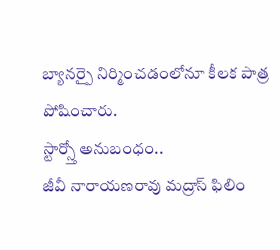బ్యానర్పై నిర్మించడంలోనూ కీలక పాత్ర పోషించారు.
స్టార్స్తో అనుబంధం..
జీవీ నారాయణరావు మద్రాస్ ఫిలిం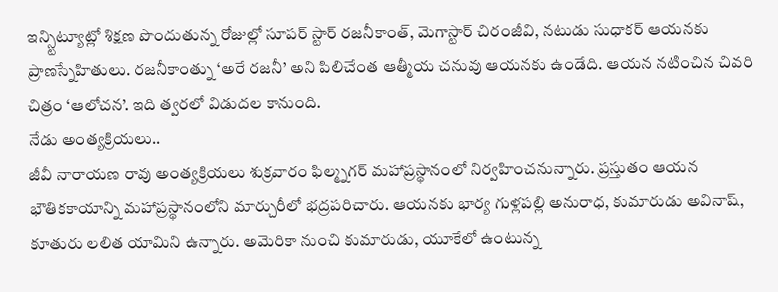ఇన్స్టిట్యూట్లో శిక్షణ పొందుతున్న రోజుల్లో సూపర్ స్టార్ రజనీకాంత్, మెగాస్టార్ చిరంజీవి, నటుడు సుధాకర్ ఆయనకు ప్రాణస్నేహితులు. రజనీకాంత్ను ‘అరే రజనీ’ అని పిలిచేంత ఆత్మీయ చనువు ఆయనకు ఉండేది. ఆయన నటించిన చివరి చిత్రం ‘ఆలోచన’. ఇది త్వరలో విడుదల కానుంది.
నేడు అంత్యక్రియలు..
జీవీ నారాయణ రావు అంత్యక్రియలు శుక్రవారం ఫిల్మ్నగర్ మహాప్రస్థానంలో నిర్వహించనున్నారు. ప్రస్తుతం ఆయన భౌతికకాయాన్ని మహాప్రస్థానంలోని మార్చురీలో భద్రపరిచారు. ఆయనకు భార్య గుళ్లపల్లి అనురాధ, కుమారుడు అవినాష్, కూతురు లలిత యామిని ఉన్నారు. అమెరికా నుంచి కుమారుడు, యూకేలో ఉంటున్న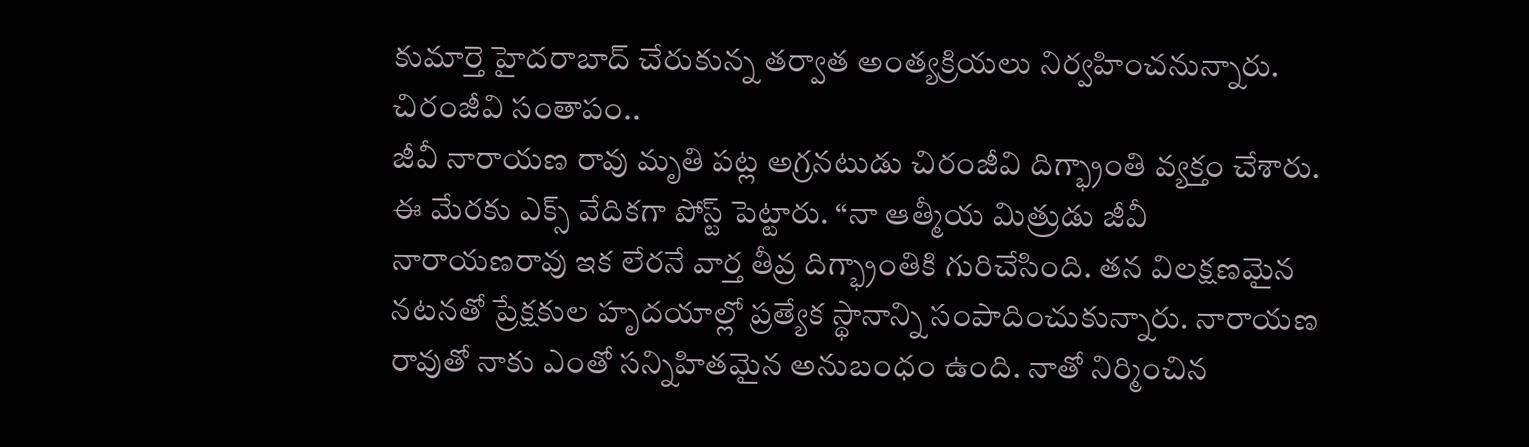కుమార్తె హైదరాబాద్ చేరుకున్న తర్వాత అంత్యక్రియలు నిర్వహించనున్నారు.
చిరంజీవి సంతాపం..
జీవీ నారాయణ రావు మృతి పట్ల అగ్రనటుడు చిరంజీవి దిగ్భ్రాంతి వ్యక్తం చేశారు. ఈ మేరకు ఎక్స్ వేదికగా పోస్ట్ పెట్టారు. “నా ఆత్మీయ మిత్రుడు జీవీ నారాయణరావు ఇక లేరనే వార్త తీవ్ర దిగ్భ్రాంతికి గురిచేసింది. తన విలక్షణమైన నటనతో ప్రేక్షకుల హృదయాల్లో ప్రత్యేక స్థానాన్ని సంపాదించుకున్నారు. నారాయణ రావుతో నాకు ఎంతో సన్నిహితమైన అనుబంధం ఉంది. నాతో నిర్మించిన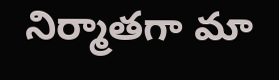నిర్మాతగా మా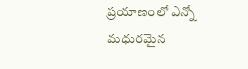ప్రయాణంలో ఎన్నో మధురమైన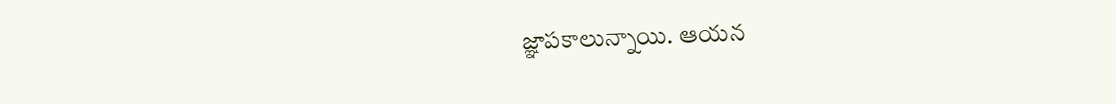జ్ఞాపకాలున్నాయి. ఆయన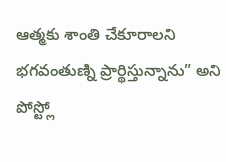ఆత్మకు శాంతి చేకూరాలని భగవంతుణ్ని ప్రార్థిస్తున్నాను” అని పోస్ట్లో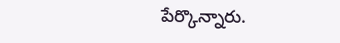పేర్కొన్నారు.